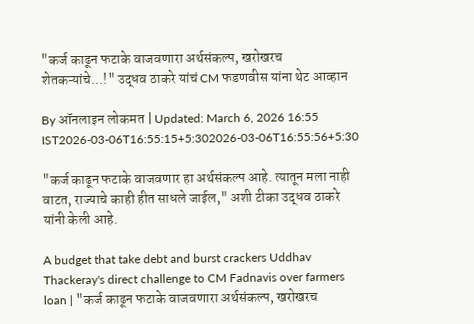"कर्ज काढून फटाके वाजवणारा अर्थसंकल्प, खरोखरच शेतकऱ्यांचे...!" उद्धव ठाकरे यांचं CM फडणवीस यांना थेट आव्हान

By ऑनलाइन लोकमत | Updated: March 6, 2026 16:55 IST2026-03-06T16:55:15+5:302026-03-06T16:55:56+5:30

"कर्ज काढून फटाके वाजवणार हा अर्थसंकल्प आहे. त्यातून मला नाही वाटत, राज्याचे काही हीत साधले जाईल," अशी टीका उद्धव ठाकरे यांनी केली आहे.

A budget that take debt and burst crackers Uddhav Thackeray's direct challenge to CM Fadnavis over farmers loan | "कर्ज काढून फटाके वाजवणारा अर्थसंकल्प, खरोखरच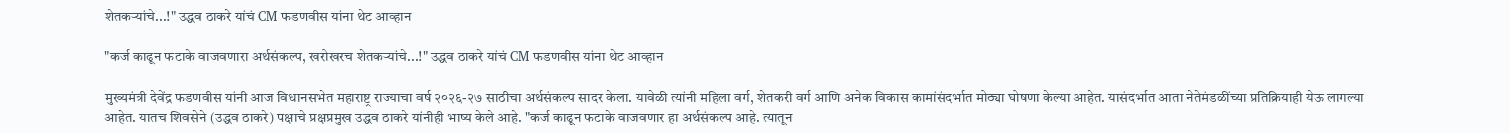शेतकऱ्यांचे...!" उद्धव ठाकरे यांचं CM फडणवीस यांना थेट आव्हान

"कर्ज काढून फटाके वाजवणारा अर्थसंकल्प, खरोखरच शेतकऱ्यांचे...!" उद्धव ठाकरे यांचं CM फडणवीस यांना थेट आव्हान

मुख्यमंत्री देवेंद्र फडणवीस यांनी आज विधानसभेत महाराष्ट्र राज्याचा वर्ष २०२६-२७ साठीचा अर्थसंकल्प सादर केला. यावेळी त्यांनी महिला वर्ग, शेतकरी वर्ग आणि अनेक विकास कामांसंदर्भात मोठ्या घोषणा केल्या आहेत. यासंदर्भात आता नेतेमंडळींच्या प्रतिक्रियाही येऊ लागल्या आहेत. यातच शिवसेने (उद्धव ठाकरे) पक्षाचे प्रक्षप्रमुख उद्धव ठाकरे यांनीही भाष्य केले आहे. "कर्ज काढून फटाके वाजवणार हा अर्थसंकल्प आहे. त्यातून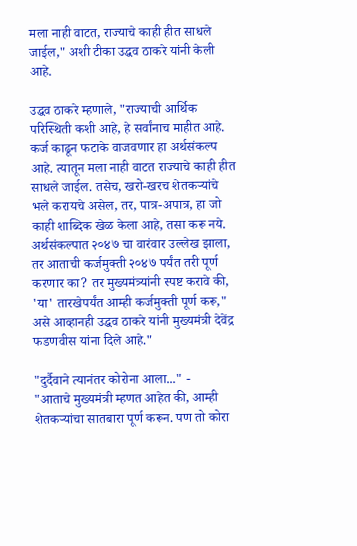मला नाही वाटत, राज्याचे काही हीत साधले जाईल," अशी टीका उद्धव ठाकरे यांनी केली आहे.

उद्धव ठाकरे म्हणाले, "राज्याची आर्थिक परिस्थिती कशी आहे, हे सर्वांनाच माहीत आहे. कर्ज काढून फटाके वाजवणार हा अर्थसंकल्प आहे. त्यातून मला नाही वाटत राज्याचे काही हीत साधले जाईल. तसेच, खरो-खरच शेतकऱ्यांचे भले करायचे असेल, तर, पात्र-अपात्र, हा जो काही शाब्दिक खेळ केला आहे, तसा करू नये. अर्थसंकल्पात २०४७ चा वारंवार उल्लेख झाला, तर आताची कर्जमुक्ती २०४७ पर्यंत तरी पूर्ण करणार का? तर मुख्यमंत्र्यांनी स्पष्ट करावे की, 'या' तारखेपर्यंत आम्ही कर्जमुक्ती पूर्ण करू," असे आव्हानही उद्धव ठाकरे यांनी मुख्यमंत्री देवेंद्र फडणवीस यांना दिले आहे."

"दुर्दैवाने त्यानंतर कोरोना आला..." -
"आताचे मुख्यमंत्री म्हणत आहेत की, आम्ही शेतकऱ्यांचा सातबारा पूर्ण करून. पण तो कोरा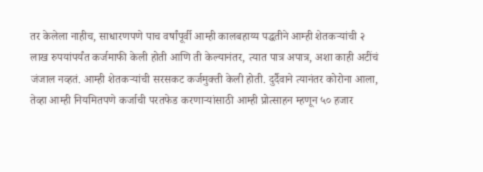तर केलेला नाहीच, साधारणपणे पाच वर्षांपूर्वी आम्ही कालबहाय्य पद्धतीने आम्ही शेतकऱ्यांची २ लाख रुपयांपर्यंत कर्जमाफी केली होती आणि ती केल्यानंतर, त्यात पात्र अपात्र, अशा काही अटींचं जंजाल नव्हतं. आम्ही शेतकऱ्यांची सरसकट कर्जमुक्ती केली होती. दुर्दैवाने त्यानंतर कोरोना आला, तेव्हा आम्ही नियमितपणे कर्जाची परतफेड करणाऱ्यांसाठी आम्ही प्रोत्साहन म्हणून ५० हजार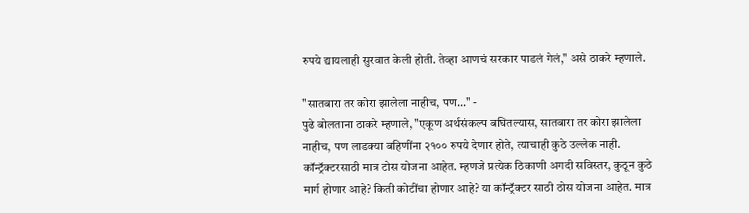रुपये द्यायलाही सुरवात केली होती. तेव्हा आणचं सरकार पाडलं गेलं," असे ठाकरे म्हणाले.

"सातबारा तर कोरा झालेला नाहीच, पण..." -
पुढे बोलताना ठाकरे म्हणाले, "एकूण अर्थसंकल्प बघितल्यास, सातबारा तर कोरा झालेला नाहीच, पण लाडक्या बहिणींना २१०० रुपये देणार होते, त्याचाही कुठे उल्लेक नाही. कॉन्ट्रॅक्टरसाठी मात्र टोस योजना आहेत. म्हणजे प्रत्येक ठिकाणी अगदी सविस्तर, कुठून कुठे मार्ग होणार आहे? किती कोटींचा होणार आहे? या कॉन्ट्रॅक्टर साठी ठोस योजना आहेत. मात्र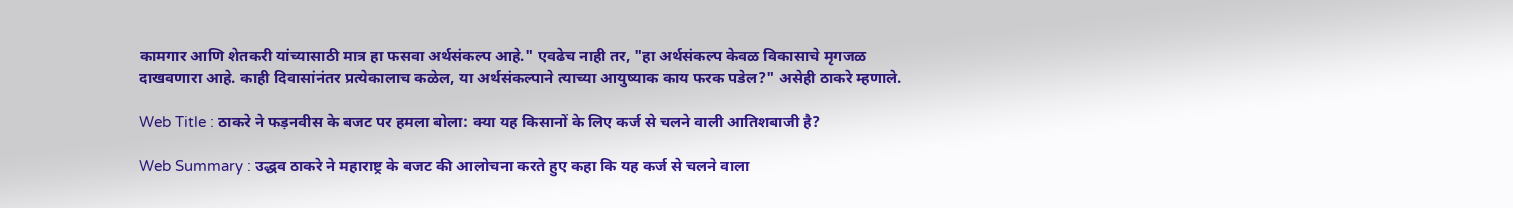कामगार आणि शेतकरी यांच्यासाठी मात्र हा फसवा अर्थसंकल्प आहे." एवढेच नाही तर, "हा अर्थसंकल्प केवळ विकासाचे मृगजळ दाखवणारा आहे. काही दिवासांनंतर प्रत्येकालाच कळेल, या अर्थसंकल्पाने त्याच्या आयुष्याक काय फरक पडेल?" असेही ठाकरे म्हणाले.

Web Title : ठाकरे ने फड़नवीस के बजट पर हमला बोला: क्या यह किसानों के लिए कर्ज से चलने वाली आतिशबाजी है?

Web Summary : उद्धव ठाकरे ने महाराष्ट्र के बजट की आलोचना करते हुए कहा कि यह कर्ज से चलने वाला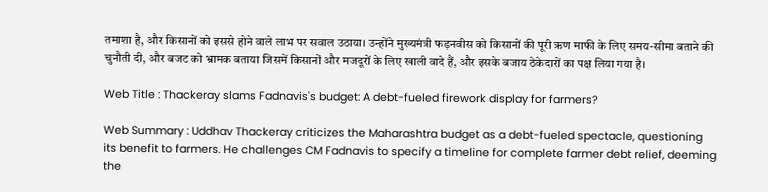तमाशा है, और किसानों को इससे होने वाले लाभ पर सवाल उठाया। उन्होंने मुख्यमंत्री फड़नवीस को किसानों की पूरी ऋण माफी के लिए समय-सीमा बताने की चुनौती दी, और बजट को भ्रामक बताया जिसमें किसानों और मजदूरों के लिए खाली वादे हैं, और इसके बजाय ठेकेदारों का पक्ष लिया गया है।

Web Title : Thackeray slams Fadnavis's budget: A debt-fueled firework display for farmers?

Web Summary : Uddhav Thackeray criticizes the Maharashtra budget as a debt-fueled spectacle, questioning its benefit to farmers. He challenges CM Fadnavis to specify a timeline for complete farmer debt relief, deeming the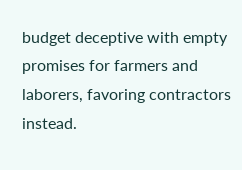budget deceptive with empty promises for farmers and laborers, favoring contractors instead.